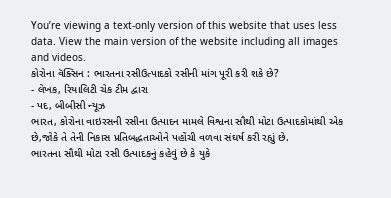You’re viewing a text-only version of this website that uses less data. View the main version of the website including all images and videos.
કોરોના વૅક્સિન : ભારતના રસીઉત્પાદકો રસીની માંગ પૂરી કરી શકે છે?
- લેખક, રિયાલિટી ચેક ટીમ દ્વારા
- પદ, બીબીસી ન્યૂઝ
ભારત, કોરોના વાઇરસની રસીના ઉત્પાદન મામલે વિશ્વના સૌથી મોટા ઉત્પાદકોમાંથી એક છે,જોકે તે તેની નિકાસ પ્રતિબદ્ધતાઓને પહોંચી વળવા સંઘર્ષ કરી રહ્યું છે.
ભારતના સૌથી મોટા રસી ઉત્પાદકનું કહેવું છે કે યુકે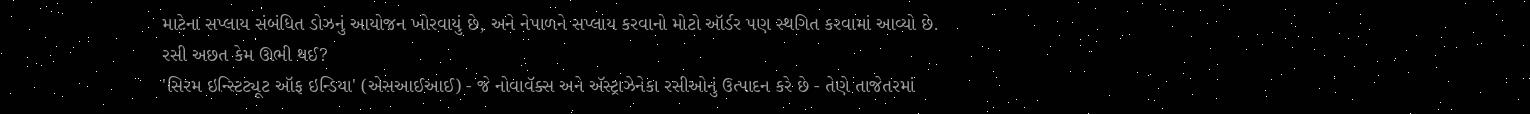માટેના સપ્લાય સંબંધિત ડોઝનું આયોજન ખોરવાયું છે, અને નેપાળને સપ્લાય કરવાનો મોટો ઑર્ડર પણ સ્થગિત કરવામાં આવ્યો છે.
રસી અછત કેમ ઊભી થઈ?
'સિરમ ઇન્સ્ટિટ્યૂટ ઑફ ઇન્ડિયા' (એસઆઈઆઈ) - જે નોવાવૅક્સ અને ઍસ્ટ્રાઝેનેકા રસીઓનું ઉત્પાદન કરે છે - તેણે તાજેતરમાં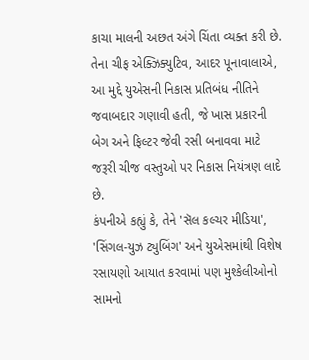કાચા માલની અછત અંગે ચિંતા વ્યક્ત કરી છે.
તેના ચીફ એક્ઝિક્યુટિવ, આદર પૂનાવાલાએ, આ મુદ્દે યુએસની નિકાસ પ્રતિબંધ નીતિને જવાબદાર ગણાવી હતી, જે ખાસ પ્રકારની બેગ અને ફિલ્ટર જેવી રસી બનાવવા માટે જરૂરી ચીજ વસ્તુઓ પર નિકાસ નિયંત્રણ લાદે છે.
કંપનીએ કહ્યું કે, તેને 'સૅલ કલ્ચર મીડિયા', 'સિંગલ-યુઝ ટ્યુબિંગ' અને યુએસમાંથી વિશેષ રસાયણો આયાત કરવામાં પણ મુશ્કેલીઓનો સામનો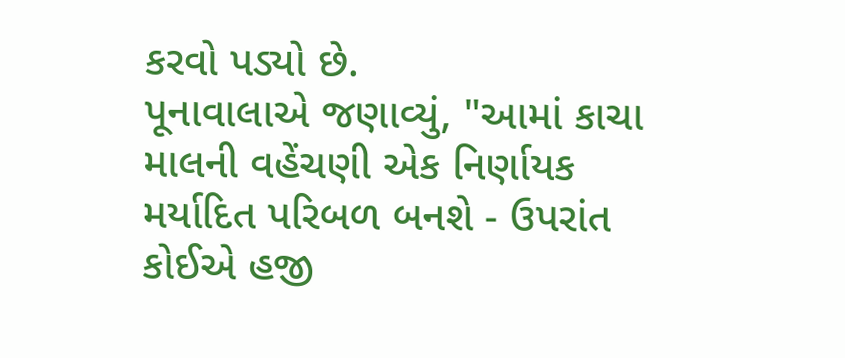કરવો પડ્યો છે.
પૂનાવાલાએ જણાવ્યું, "આમાં કાચા માલની વહેંચણી એક નિર્ણાયક મર્યાદિત પરિબળ બનશે - ઉપરાંત કોઈએ હજી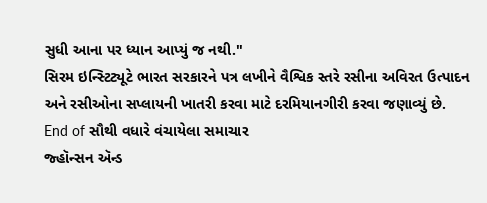સુધી આના પર ધ્યાન આપ્યું જ નથી."
સિરમ ઇન્સ્ટિટ્યૂટે ભારત સરકારને પત્ર લખીને વૈશ્વિક સ્તરે રસીના અવિરત ઉત્પાદન અને રસીઓના સપ્લાયની ખાતરી કરવા માટે દરમિયાનગીરી કરવા જણાવ્યું છે.
End of સૌથી વધારે વંચાયેલા સમાચાર
જ્હૉન્સન ઍન્ડ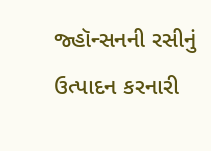જ્હૉન્સનની રસીનું ઉત્પાદન કરનારી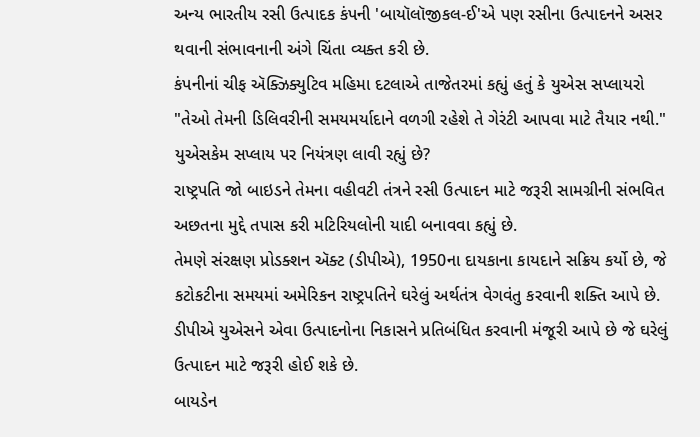અન્ય ભારતીય રસી ઉત્પાદક કંપની 'બાયૉલૉજીકલ-ઈ'એ પણ રસીના ઉત્પાદનને અસર થવાની સંભાવનાની અંગે ચિંતા વ્યક્ત કરી છે.
કંપનીનાં ચીફ ઍક્ઝિક્યુટિવ મહિમા દટલાએ તાજેતરમાં કહ્યું હતું કે યુએસ સપ્લાયરો "તેઓ તેમની ડિલિવરીની સમયમર્યાદાને વળગી રહેશે તે ગેરંટી આપવા માટે તૈયાર નથી."
યુએસકેમ સપ્લાય પર નિયંત્રણ લાવી રહ્યું છે?
રાષ્ટ્રપતિ જો બાઇડને તેમના વહીવટી તંત્રને રસી ઉત્પાદન માટે જરૂરી સામગ્રીની સંભવિત અછતના મુદ્દે તપાસ કરી મટિરિયલોની યાદી બનાવવા કહ્યું છે.
તેમણે સંરક્ષણ પ્રોડક્શન ઍક્ટ (ડીપીએ), 1950ના દાયકાના કાયદાને સક્રિય કર્યો છે, જે કટોકટીના સમયમાં અમેરિકન રાષ્ટ્રપતિને ઘરેલું અર્થતંત્ર વેગવંતુ કરવાની શક્તિ આપે છે.
ડીપીએ યુએસને એવા ઉત્પાદનોના નિકાસને પ્રતિબંધિત કરવાની મંજૂરી આપે છે જે ઘરેલું ઉત્પાદન માટે જરૂરી હોઈ શકે છે.
બાયડેન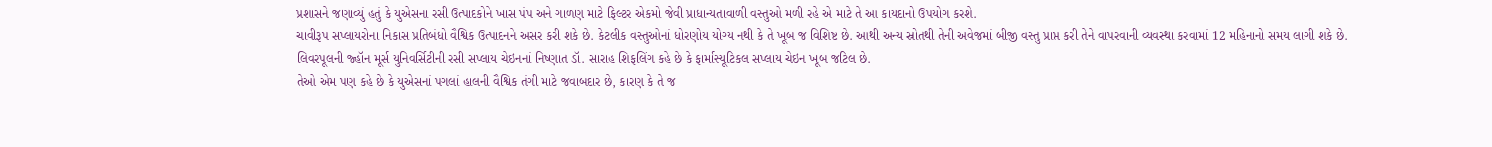પ્રશાસને જણાવ્યું હતું કે યુએસના રસી ઉત્પાદકોને ખાસ પંપ અને ગાળણ માટે ફિલ્ટર એકમો જેવી પ્રાધાન્યતાવાળી વસ્તુઓ મળી રહે એ માટે તે આ કાયદાનો ઉપયોગ કરશે.
ચાવીરૂપ સપ્લાયરોના નિકાસ પ્રતિબંધો વૈશ્વિક ઉત્પાદનને અસર કરી શકે છે. કેટલીક વસ્તુઓનાં ધોરણોય યોગ્ય નથી કે તે ખૂબ જ વિશિષ્ટ છે. આથી અન્ય સ્રોતથી તેની અવેજમાં બીજી વસ્તુ પ્રાપ્ત કરી તેને વાપરવાની વ્યવસ્થા કરવામાં 12 મહિનાનો સમય લાગી શકે છે.
લિવરપૂલની જ્હૉન મૂર્સ યુનિવર્સિટીની રસી સપ્લાય ચેઇનનાં નિષ્ણાત ડૉ. સારાહ શિફલિંગ કહે છે કે ફાર્માસ્યૂટિકલ સપ્લાય ચેઇન ખૂબ જટિલ છે.
તેઓ એમ પણ કહે છે કે યુએસનાં પગલાં હાલની વૈશ્વિક તંગી માટે જવાબદાર છે, કારણ કે તે જ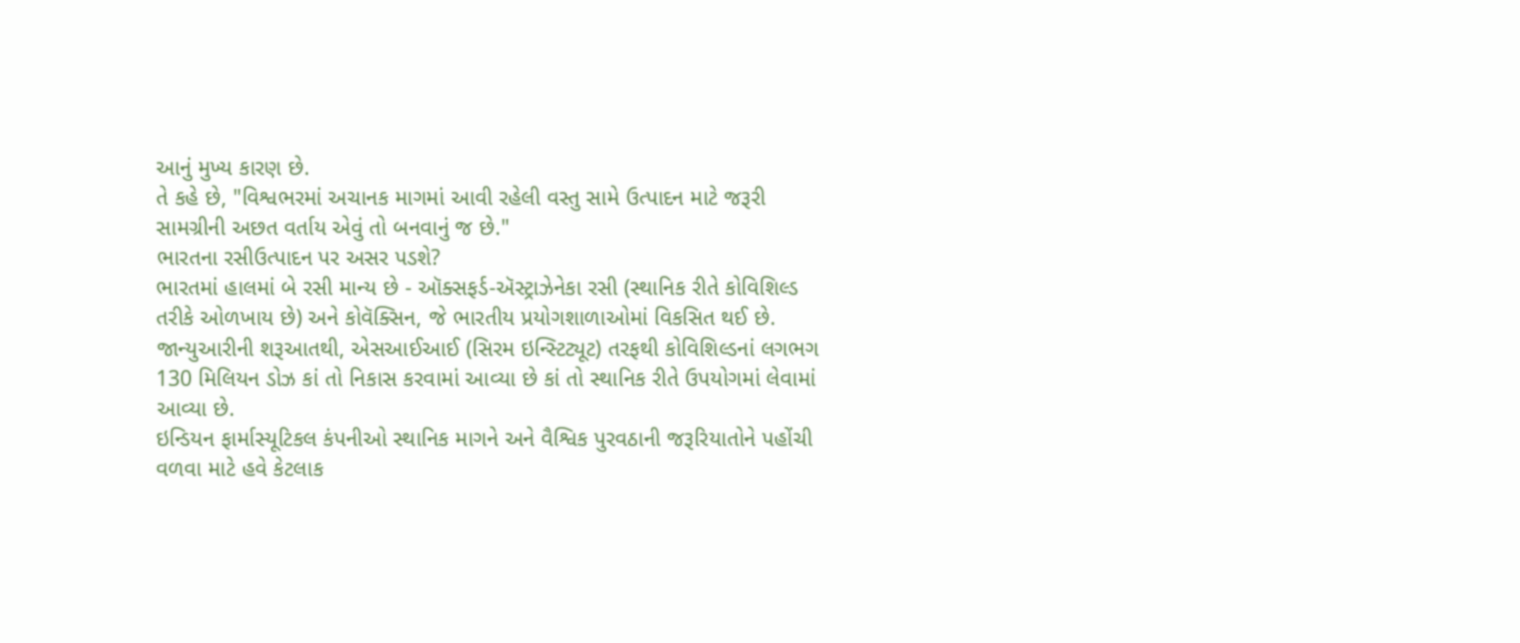આનું મુખ્ય કારણ છે.
તે કહે છે, "વિશ્વભરમાં અચાનક માગમાં આવી રહેલી વસ્તુ સામે ઉત્પાદન માટે જરૂરી સામગ્રીની અછત વર્તાય એવું તો બનવાનું જ છે."
ભારતના રસીઉત્પાદન પર અસર પડશે?
ભારતમાં હાલમાં બે રસી માન્ય છે - ઑક્સફર્ડ-ઍસ્ટ્રાઝેનેકા રસી (સ્થાનિક રીતે કોવિશિલ્ડ તરીકે ઓળખાય છે) અને કોવૅક્સિન, જે ભારતીય પ્રયોગશાળાઓમાં વિકસિત થઈ છે.
જાન્યુઆરીની શરૂઆતથી, એસઆઈઆઈ (સિરમ ઇન્સ્ટિટ્યૂટ) તરફથી કોવિશિલ્ડનાં લગભગ 130 મિલિયન ડોઝ કાં તો નિકાસ કરવામાં આવ્યા છે કાં તો સ્થાનિક રીતે ઉપયોગમાં લેવામાં આવ્યા છે.
ઇન્ડિયન ફાર્માસ્યૂટિકલ કંપનીઓ સ્થાનિક માગને અને વૈશ્વિક પુરવઠાની જરૂરિયાતોને પહોંચી વળવા માટે હવે કેટલાક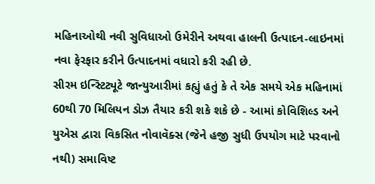મહિનાઓથી નવી સુવિધાઓ ઉમેરીને અથવા હાલની ઉત્પાદન-લાઇનમાં નવા ફેરફાર કરીને ઉત્પાદનમાં વધારો કરી રહી છે.
સીરમ ઇન્સ્ટિટ્યૂટે જાન્યુઆરીમાં કહ્યું હતું કે તે એક સમયે એક મહિનામાં 60થી 70 મિલિયન ડોઝ તૈયાર કરી શકે શકે છે - આમાં કોવિશિલ્ડ અને યુએસ દ્વારા વિકસિત નોવાવૅક્સ (જેને હજી સુધી ઉપયોગ માટે પરવાનો નથી) સમાવિષ્ટ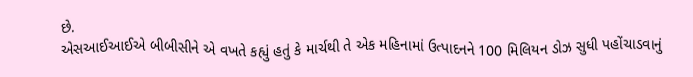છે.
એસઆઈઆઈએ બીબીસીને એ વખતે કહ્યું હતું કે માર્ચથી તે એક મહિનામાં ઉત્પાદનને 100 મિલિયન ડોઝ સુધી પહોંચાડવાનું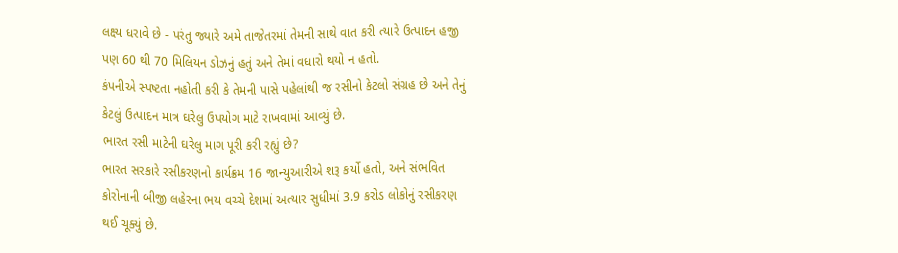લક્ષ્ય ધરાવે છે - પરંતુ જ્યારે અમે તાજેતરમાં તેમની સાથે વાત કરી ત્યારે ઉત્પાદન હજી પણ 60 થી 70 મિલિયન ડોઝનું હતું અને તેમાં વધારો થયો ન હતો.
કંપનીએ સ્પષ્ટતા નહોતી કરી કે તેમની પાસે પહેલાંથી જ રસીનો કેટલો સંગ્રહ છે અને તેનું કેટલું ઉત્પાદન માત્ર ઘરેલુ ઉપયોગ માટે રાખવામાં આવ્યું છે.
ભારત રસી માટેની ઘરેલુ માગ પૂરી કરી રહ્યું છે?
ભારત સરકારે રસીકરણનો કાર્યક્રમ 16 જાન્યુઆરીએ શરૂ કર્યો હતો, અને સંભવિત કોરોનાની બીજી લહેરના ભય વચ્ચે દેશમાં અત્યાર સુધીમાં 3.9 કરોડ લોકોનું રસીકરણ થઈ ચૂક્યું છે.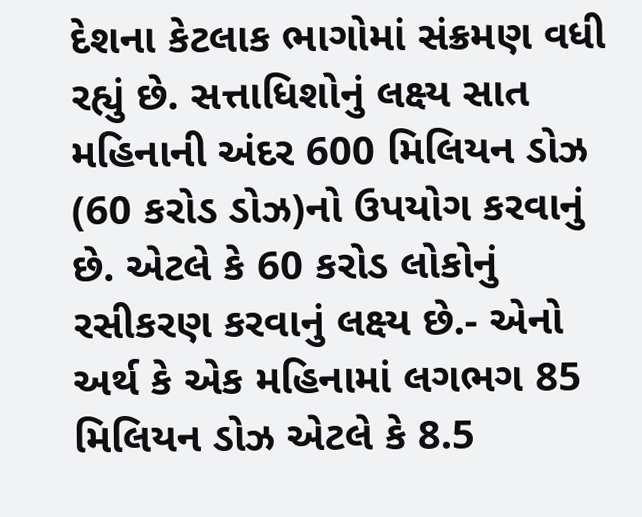દેશના કેટલાક ભાગોમાં સંક્રમણ વધી રહ્યું છે. સત્તાધિશોનું લક્ષ્ય સાત મહિનાની અંદર 600 મિલિયન ડોઝ (60 કરોડ ડોઝ)નો ઉપયોગ કરવાનું છે. એટલે કે 60 કરોડ લોકોનું રસીકરણ કરવાનું લક્ષ્ય છે.- એનો અર્થ કે એક મહિનામાં લગભગ 85 મિલિયન ડોઝ એટલે કે 8.5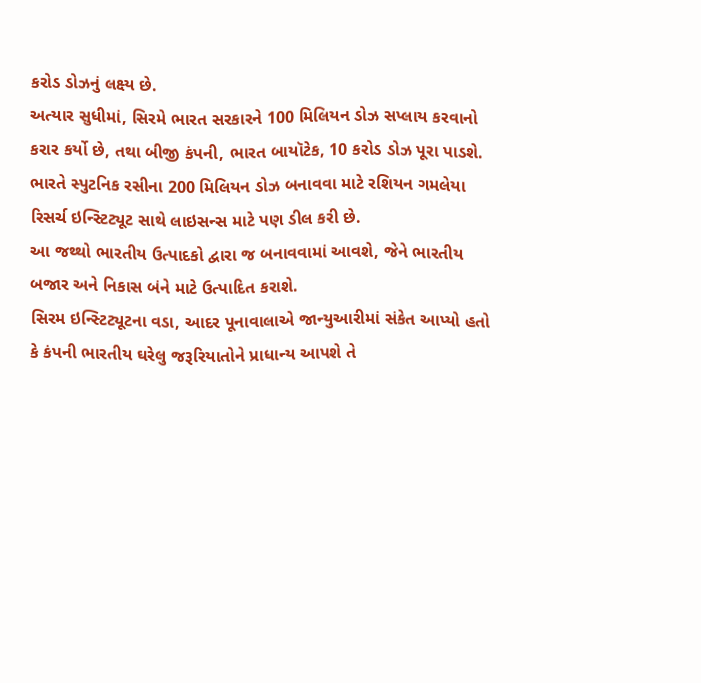કરોડ ડોઝનું લક્ષ્ય છે.
અત્યાર સુધીમાં, સિરમે ભારત સરકારને 100 મિલિયન ડોઝ સપ્લાય કરવાનો કરાર કર્યો છે, તથા બીજી કંપની, ભારત બાયૉટેક, 10 કરોડ ડોઝ પૂરા પાડશે.
ભારતે સ્પુટનિક રસીના 200 મિલિયન ડોઝ બનાવવા માટે રશિયન ગમલેયા રિસર્ચ ઇન્સ્ટિટ્યૂટ સાથે લાઇસન્સ માટે પણ ડીલ કરી છે.
આ જથ્થો ભારતીય ઉત્પાદકો દ્વારા જ બનાવવામાં આવશે, જેને ભારતીય બજાર અને નિકાસ બંને માટે ઉત્પાદિત કરાશે.
સિરમ ઇન્સ્ટિટ્યૂટના વડા, આદર પૂનાવાલાએ જાન્યુઆરીમાં સંકેત આપ્યો હતો કે કંપની ભારતીય ઘરેલુ જરૂરિયાતોને પ્રાધાન્ય આપશે તે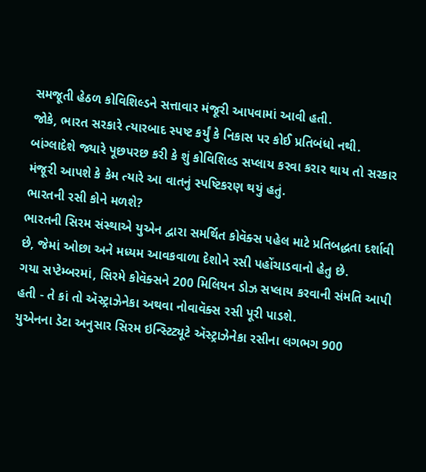સમજૂતી હેઠળ કોવિશિલ્ડને સત્તાવાર મંજૂરી આપવામાં આવી હતી.
જોકે, ભારત સરકારે ત્યારબાદ સ્પષ્ટ કર્યું કે નિકાસ પર કોઈ પ્રતિબંધો નથી.
બાંગ્લાદેશે જ્યારે પૂછપરછ કરી કે શું કોવિશિલ્ડ સપ્લાય કરવા કરાર થાય તો સરકાર મંજૂરી આપશે કે કેમ ત્યારે આ વાતનું સ્પષ્ટિકરણ થયું હતું.
ભારતની રસી કોને મળશે?
ભારતની સિરમ સંસ્થાએ યુએન દ્વારા સમર્થિત કોવૅક્સ પહેલ માટે પ્રતિબદ્ધતા દર્શાવી છે, જેમાં ઓછા અને મધ્યમ આવકવાળા દેશોને રસી પહોંચાડવાનો હેતુ છે.
ગયા સપ્ટેમ્બરમાં, સિરમે કોવૅક્સને 200 મિલિયન ડોઝ સપ્લાય કરવાની સંમતિ આપી હતી - તે કાં તો ઍસ્ટ્રાઝેનેકા અથવા નોવાવૅક્સ રસી પૂરી પાડશે.
યુએનના ડેટા અનુસાર સિરમ ઇન્સ્ટિટ્યૂટે ઍસ્ટ્રાઝેનેકા રસીના લગભગ 900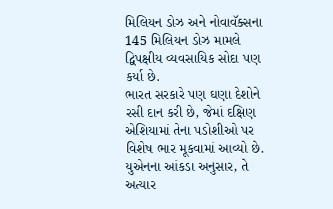મિલિયન ડોઝ અને નોવાવૅક્સના 145 મિલિયન ડોઝ મામલે દ્વિપક્ષીય વ્યવસાયિક સોદા પણ કર્યા છે.
ભારત સરકારે પણ ઘણા દેશોને રસી દાન કરી છે, જેમાં દક્ષિણ એશિયામાં તેના પડોશીઓ પર વિશેષ ભાર મૂકવામાં આવ્યો છે.
યુએનના આંકડા અનુસાર, તે અત્યાર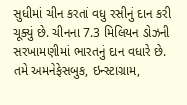સુધીમાં ચીન કરતાં વધુ રસીનું દાન કરી ચૂક્યું છે. ચીનના 7.3 મિલિયન ડોઝની સરખામણીમાં ભારતનું દાન વધારે છે.
તમે અમનેફેસબુક, ઇન્સ્ટાગ્રામ,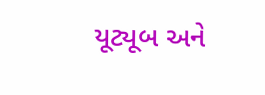યૂટ્યૂબ અને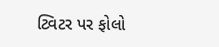ટ્વિટર પર ફોલો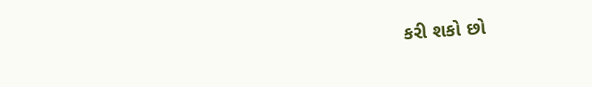કરી શકો છો